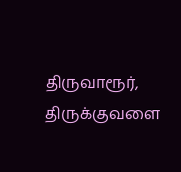திருவாரூர், திருக்குவளை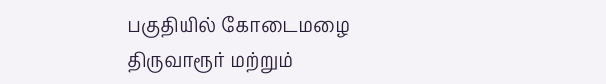பகுதியில் கோடைமழை
திருவாரூர் மற்றும்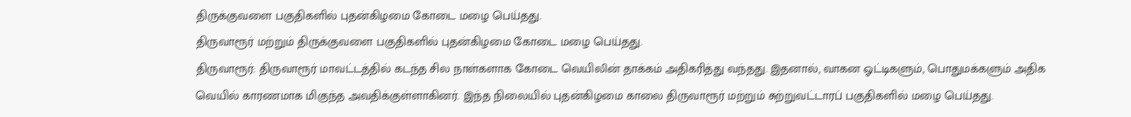திருக்குவளை பகுதிகளில் புதன்கிழமை கோடை மழை பெய்தது.
திருவாரூர் மற்றும் திருக்குவளை பகுதிகளில் புதன்கிழமை கோடை மழை பெய்தது.
திருவாரூர்: திருவாரூர் மாவட்டத்தில் கடந்த சில நாள்களாக கோடை வெயிலின் தாக்கம் அதிகரித்து வந்தது. இதனால், வாகன ஓட்டிகளும், பொதுமக்களும் அதிக வெயில் காரணமாக மிகுந்த அவதிக்குள்ளாகினர். இந்த நிலையில் புதன்கிழமை காலை திருவாரூர் மற்றும் சுற்றுவட்டாரப் பகுதிகளில் மழை பெய்தது.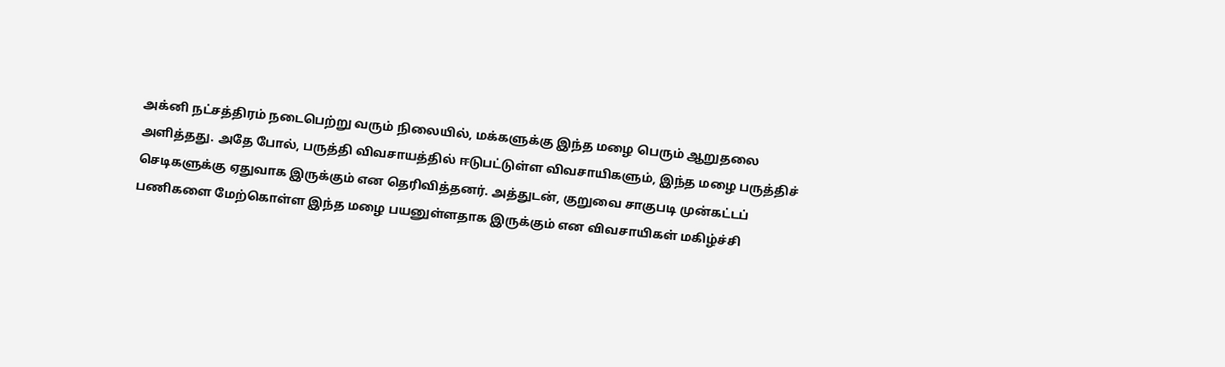அக்னி நட்சத்திரம் நடைபெற்று வரும் நிலையில், மக்களுக்கு இந்த மழை பெரும் ஆறுதலை அளித்தது. அதே போல், பருத்தி விவசாயத்தில் ஈடுபட்டுள்ள விவசாயிகளும், இந்த மழை பருத்திச் செடிகளுக்கு ஏதுவாக இருக்கும் என தெரிவித்தனர். அத்துடன், குறுவை சாகுபடி முன்கட்டப் பணிகளை மேற்கொள்ள இந்த மழை பயனுள்ளதாக இருக்கும் என விவசாயிகள் மகிழ்ச்சி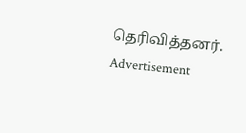தெரிவித்தனர்.
Advertisement